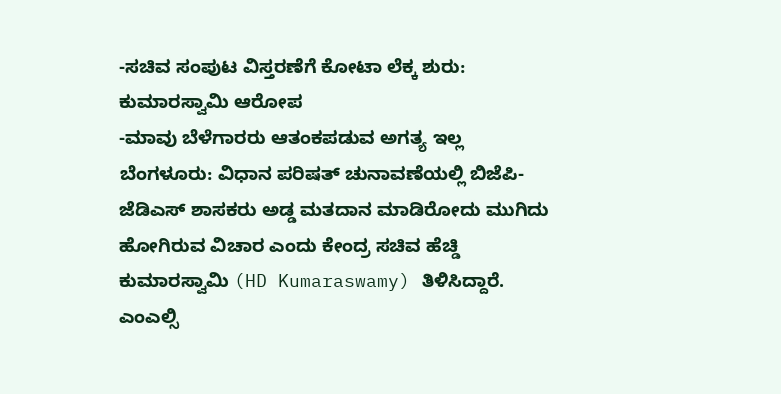-ಸಚಿವ ಸಂಪುಟ ವಿಸ್ತರಣೆಗೆ ಕೋಟಾ ಲೆಕ್ಕ ಶುರು: ಕುಮಾರಸ್ವಾಮಿ ಆರೋಪ
-ಮಾವು ಬೆಳೆಗಾರರು ಆತಂಕಪಡುವ ಅಗತ್ಯ ಇಲ್ಲ
ಬೆಂಗಳೂರು: ವಿಧಾನ ಪರಿಷತ್ ಚುನಾವಣೆಯಲ್ಲಿ ಬಿಜೆಪಿ-ಜೆಡಿಎಸ್ ಶಾಸಕರು ಅಡ್ಡ ಮತದಾನ ಮಾಡಿರೋದು ಮುಗಿದು ಹೋಗಿರುವ ವಿಚಾರ ಎಂದು ಕೇಂದ್ರ ಸಚಿವ ಹೆಚ್ಡಿ ಕುಮಾರಸ್ವಾಮಿ (HD Kumaraswamy) ತಿಳಿಸಿದ್ದಾರೆ.
ಎಂಎಲ್ಸಿ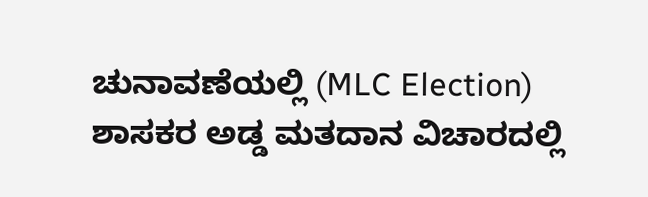ಚುನಾವಣೆಯಲ್ಲಿ (MLC Election) ಶಾಸಕರ ಅಡ್ಡ ಮತದಾನ ವಿಚಾರದಲ್ಲಿ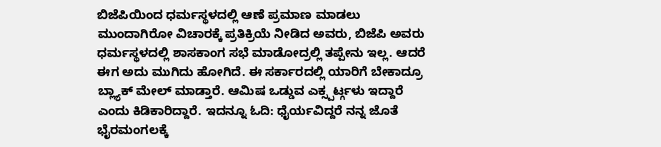ಬಿಜೆಪಿಯಿಂದ ಧರ್ಮಸ್ಥಳದಲ್ಲಿ ಆಣೆ ಪ್ರಮಾಣ ಮಾಡಲು ಮುಂದಾಗಿರೋ ವಿಚಾರಕ್ಕೆ ಪ್ರತಿಕ್ರಿಯೆ ನೀಡಿದ ಅವರು, ಬಿಜೆಪಿ ಅವರು ಧರ್ಮಸ್ಥಳದಲ್ಲಿ ಶಾಸಕಾಂಗ ಸಭೆ ಮಾಡೋದ್ರಲ್ಲಿ ತಪ್ಪೇನು ಇಲ್ಲ. ಆದರೆ ಈಗ ಅದು ಮುಗಿದು ಹೋಗಿದೆ. ಈ ಸರ್ಕಾರದಲ್ಲಿ ಯಾರಿಗೆ ಬೇಕಾದ್ರೂ ಬ್ಲ್ಯಾಕ್ ಮೇಲ್ ಮಾಡ್ತಾರೆ. ಆಮಿಷ ಒಡ್ಡುವ ಎಕ್ಸ್ಪರ್ಟ್ಗಳು ಇದ್ದಾರೆ ಎಂದು ಕಿಡಿಕಾರಿದ್ದಾರೆ. ಇದನ್ನೂ ಓದಿ: ಧೈರ್ಯವಿದ್ದರೆ ನನ್ನ ಜೊತೆ ಭೈರಮಂಗಲಕ್ಕೆ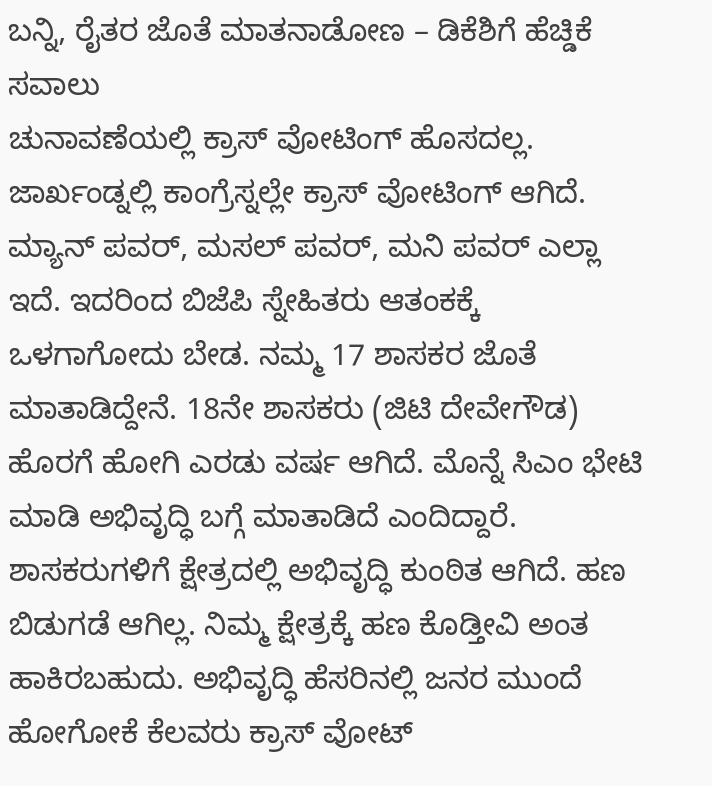ಬನ್ನಿ, ರೈತರ ಜೊತೆ ಮಾತನಾಡೋಣ – ಡಿಕೆಶಿಗೆ ಹೆಚ್ಡಿಕೆ ಸವಾಲು
ಚುನಾವಣೆಯಲ್ಲಿ ಕ್ರಾಸ್ ವೋಟಿಂಗ್ ಹೊಸದಲ್ಲ. ಜಾರ್ಖಂಡ್ನಲ್ಲಿ ಕಾಂಗ್ರೆಸ್ನಲ್ಲೇ ಕ್ರಾಸ್ ವೋಟಿಂಗ್ ಆಗಿದೆ. ಮ್ಯಾನ್ ಪವರ್, ಮಸಲ್ ಪವರ್, ಮನಿ ಪವರ್ ಎಲ್ಲಾ ಇದೆ. ಇದರಿಂದ ಬಿಜೆಪಿ ಸ್ನೇಹಿತರು ಆತಂಕಕ್ಕೆ ಒಳಗಾಗೋದು ಬೇಡ. ನಮ್ಮ 17 ಶಾಸಕರ ಜೊತೆ ಮಾತಾಡಿದ್ದೇನೆ. 18ನೇ ಶಾಸಕರು (ಜಿಟಿ ದೇವೇಗೌಡ) ಹೊರಗೆ ಹೋಗಿ ಎರಡು ವರ್ಷ ಆಗಿದೆ. ಮೊನ್ನೆ ಸಿಎಂ ಭೇಟಿ ಮಾಡಿ ಅಭಿವೃದ್ಧಿ ಬಗ್ಗೆ ಮಾತಾಡಿದೆ ಎಂದಿದ್ದಾರೆ. ಶಾಸಕರುಗಳಿಗೆ ಕ್ಷೇತ್ರದಲ್ಲಿ ಅಭಿವೃದ್ಧಿ ಕುಂಠಿತ ಆಗಿದೆ. ಹಣ ಬಿಡುಗಡೆ ಆಗಿಲ್ಲ. ನಿಮ್ಮ ಕ್ಷೇತ್ರಕ್ಕೆ ಹಣ ಕೊಡ್ತೀವಿ ಅಂತ ಹಾಕಿರಬಹುದು. ಅಭಿವೃದ್ಧಿ ಹೆಸರಿನಲ್ಲಿ ಜನರ ಮುಂದೆ ಹೋಗೋಕೆ ಕೆಲವರು ಕ್ರಾಸ್ ವೋಟ್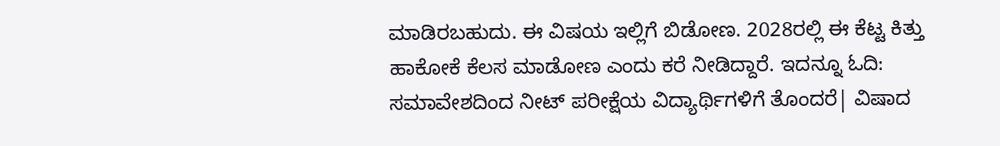ಮಾಡಿರಬಹುದು. ಈ ವಿಷಯ ಇಲ್ಲಿಗೆ ಬಿಡೋಣ. 2028ರಲ್ಲಿ ಈ ಕೆಟ್ಟ ಕಿತ್ತು ಹಾಕೋಕೆ ಕೆಲಸ ಮಾಡೋಣ ಎಂದು ಕರೆ ನೀಡಿದ್ದಾರೆ. ಇದನ್ನೂ ಓದಿ: ಸಮಾವೇಶದಿಂದ ನೀಟ್ ಪರೀಕ್ಷೆಯ ವಿದ್ಯಾರ್ಥಿಗಳಿಗೆ ತೊಂದರೆ| ವಿಷಾದ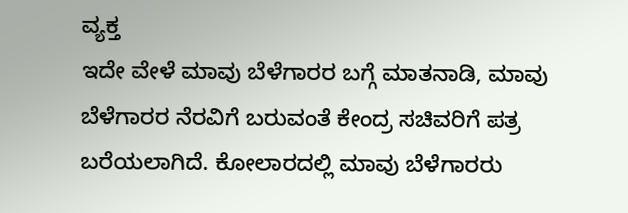ವ್ಯಕ್ತ
ಇದೇ ವೇಳೆ ಮಾವು ಬೆಳೆಗಾರರ ಬಗ್ಗೆ ಮಾತನಾಡಿ, ಮಾವು ಬೆಳೆಗಾರರ ನೆರವಿಗೆ ಬರುವಂತೆ ಕೇಂದ್ರ ಸಚಿವರಿಗೆ ಪತ್ರ ಬರೆಯಲಾಗಿದೆ. ಕೋಲಾರದಲ್ಲಿ ಮಾವು ಬೆಳೆಗಾರರು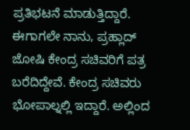ಪ್ರತಿಭಟನೆ ಮಾಡುತ್ತಿದ್ದಾರೆ. ಈಗಾಗಲೇ ನಾನು, ಪ್ರಹ್ಲಾದ್ ಜೋಷಿ ಕೇಂದ್ರ ಸಚಿವರಿಗೆ ಪತ್ರ ಬರೆದಿದ್ದೇವೆ. ಕೇಂದ್ರ ಸಚಿವರು ಭೋಪಾಲ್ನಲ್ಲಿ ಇದ್ದಾರೆ. ಅಲ್ಲಿಂದ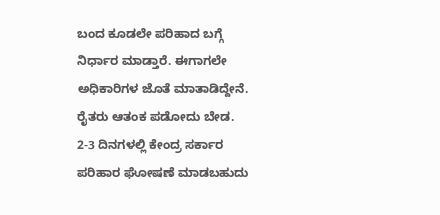ಬಂದ ಕೂಡಲೇ ಪರಿಹಾದ ಬಗ್ಗೆ ನಿರ್ಧಾರ ಮಾಡ್ತಾರೆ. ಈಗಾಗಲೇ ಅಧಿಕಾರಿಗಳ ಜೊತೆ ಮಾತಾಡಿದ್ದೇನೆ. ರೈತರು ಆತಂಕ ಪಡೋದು ಬೇಡ. 2-3 ದಿನಗಳಲ್ಲಿ ಕೇಂದ್ರ ಸರ್ಕಾರ ಪರಿಹಾರ ಘೋಷಣೆ ಮಾಡಬಹುದು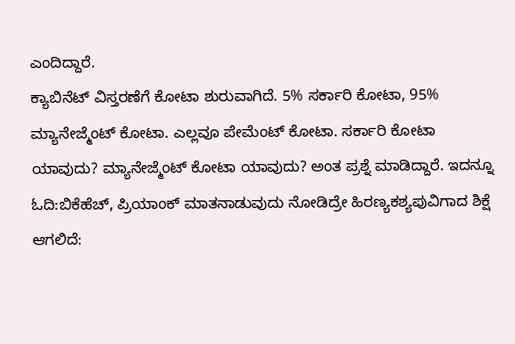ಎಂದಿದ್ದಾರೆ.
ಕ್ಯಾಬಿನೆಟ್ ವಿಸ್ತರಣೆಗೆ ಕೋಟಾ ಶುರುವಾಗಿದೆ. 5% ಸರ್ಕಾರಿ ಕೋಟಾ, 95% ಮ್ಯಾನೇಜ್ಮೆಂಟ್ ಕೋಟಾ. ಎಲ್ಲವೂ ಪೇಮೆಂಟ್ ಕೋಟಾ. ಸರ್ಕಾರಿ ಕೋಟಾ ಯಾವುದು? ಮ್ಯಾನೇಜ್ಮೆಂಟ್ ಕೋಟಾ ಯಾವುದು? ಅಂತ ಪ್ರಶ್ನೆ ಮಾಡಿದ್ದಾರೆ. ಇದನ್ನೂ ಓದಿ:ಬಿಕೆಹೆಚ್, ಪ್ರಿಯಾಂಕ್ ಮಾತನಾಡುವುದು ನೋಡಿದ್ರೇ ಹಿರಣ್ಯಕಶ್ಯಪುವಿಗಾದ ಶಿಕ್ಷೆ ಆಗಲಿದೆ: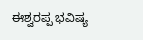ಈಶ್ವರಪ್ಪ ಭವಿಷ್ಯ